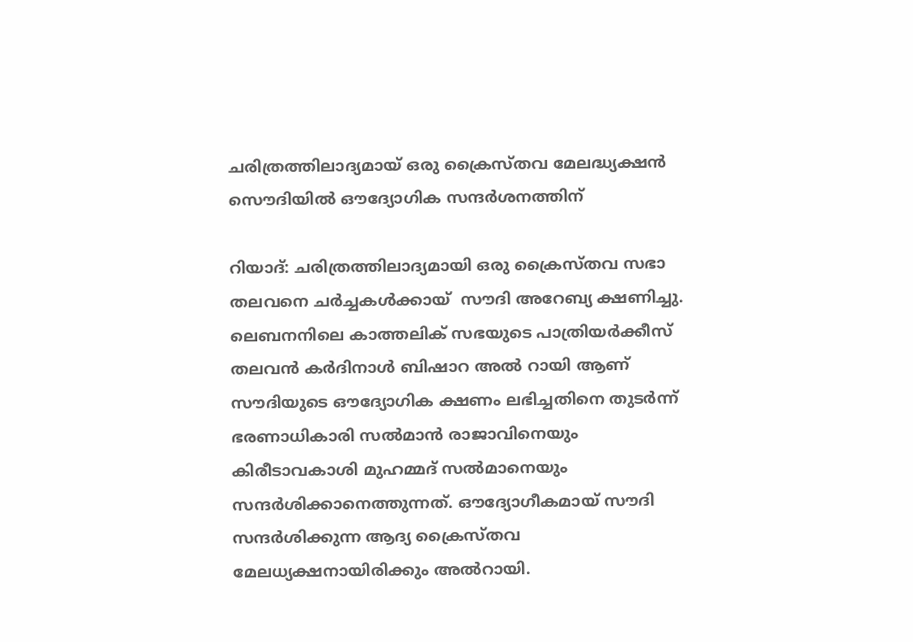ചരിത്രത്തിലാദ്യമായ് ഒരു ക്രൈസ്തവ മേലദ്ധ്യക്ഷന്‍ സൌദിയില്‍ ഔദ്യോഗിക സന്ദര്‍ശനത്തിന്

റിയാദ്: ചരിത്രത്തിലാദ്യമായി ഒരു ക്രൈസ്തവ സഭാ തലവനെ ചര്‍ച്ചകള്‍ക്കായ്  സൗദി അറേബ്യ ക്ഷണിച്ചു. ലെബനനിലെ കാത്തലിക് സഭയുടെ പാത്രിയർക്കീസ് തലവൻ കർദിനാൾ ബിഷാറ അൽ റായി ആണ് സൗദിയുടെ ഔദ്യോഗിക ക്ഷണം ലഭിച്ചതിനെ തുടർന്ന് ഭരണാധികാരി സൽമാൻ രാജാവിനെയും കിരീടാവകാശി മുഹമ്മദ് സൽമാനെയും സന്ദർശിക്കാനെത്തുന്നത്. ഔദ്യോഗീകമായ് സൗദി സന്ദർശിക്കുന്ന ആദ്യ ക്രൈസ്തവ മേലധ്യക്ഷനായിരിക്കും അൽറായി.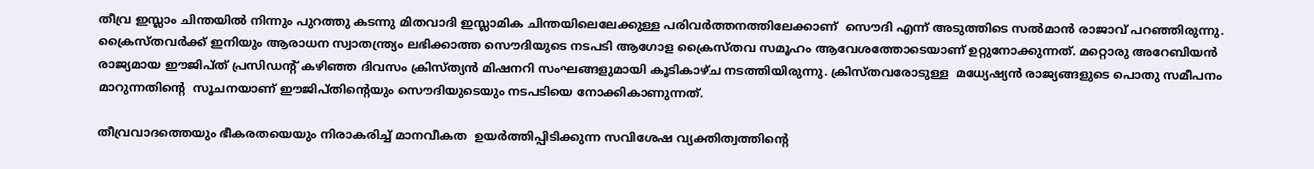തീവ്ര ഇസ്ലാം ചിന്തയില്‍ നിന്നും പുറത്തു കടന്നു മിതവാദി ഇസ്ലാമിക ചിന്തയിലെലേക്കുള്ള പരിവര്‍ത്തനത്തിലേക്കാണ്  സൌദി എന്ന് അടുത്തിടെ സല്‍മാന്‍ രാജാവ് പറഞ്ഞിരുന്നു. ക്രൈസ്തവര്‍ക്ക് ഇനിയും ആരാധന സ്വാതന്ത്ര്യം ലഭിക്കാത്ത സൌദിയുടെ നടപടി ആഗോള ക്രൈസ്തവ സമൂഹം ആവേശത്തോടെയാണ് ഉറ്റുനോക്കുന്നത്. മറ്റൊരു അറേബിയന്‍ രാജ്യമായ ഈജിപ്ത് പ്രസിഡന്റ്‌ കഴിഞ്ഞ ദിവസം ക്രിസ്ത്യന്‍ മിഷനറി സംഘങ്ങളുമായി കൂടികാഴ്ച നടത്തിയിരുന്നു. ക്രിസ്തവരോടുള്ള  മധ്യേഷ്യന്‍ രാജ്യങ്ങളുടെ പൊതു സമീപനം മാറുന്നതിന്റെ  സൂചനയാണ് ഈജിപ്തിന്റെയും സൌദിയുടെയും നടപടിയെ നോക്കികാണുന്നത്.

തീവ്രവാദത്തെയും ഭീകരതയെയും നിരാകരിച്ച് മാനവീകത  ഉയർത്തിപ്പിടിക്കുന്ന സവിശേഷ വ്യക്തിത്വത്തിന്റെ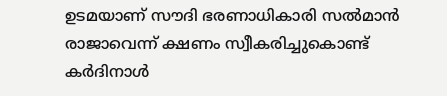ഉടമയാണ് സൗദി ഭരണാധികാരി സൽമാൻ രാജാവെന്ന് ക്ഷണം സ്വീകരിച്ചുകൊണ്ട് കര്‍ദിനാള്‍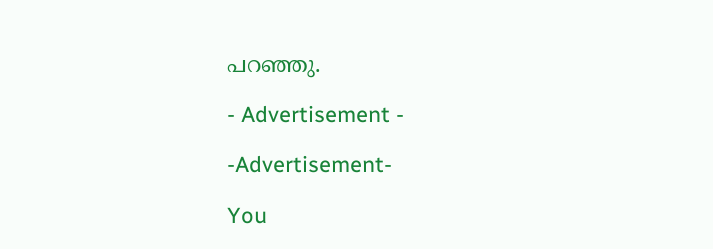പറഞ്ഞു.

- Advertisement -

-Advertisement-

You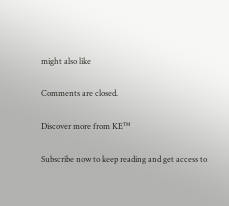might also like

Comments are closed.

Discover more from KE™

Subscribe now to keep reading and get access to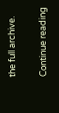the full archive.

Continue reading